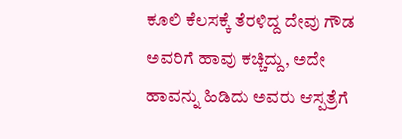ಕೂಲಿ ಕೆಲಸಕ್ಕೆ ತೆರಳಿದ್ದ ದೇವು ಗೌಡ ಅವರಿಗೆ ಹಾವು ಕಚ್ಚಿದ್ದು, ಅದೇ ಹಾವನ್ನು ಹಿಡಿದು ಅವರು ಆಸ್ಪತ್ರೆಗೆ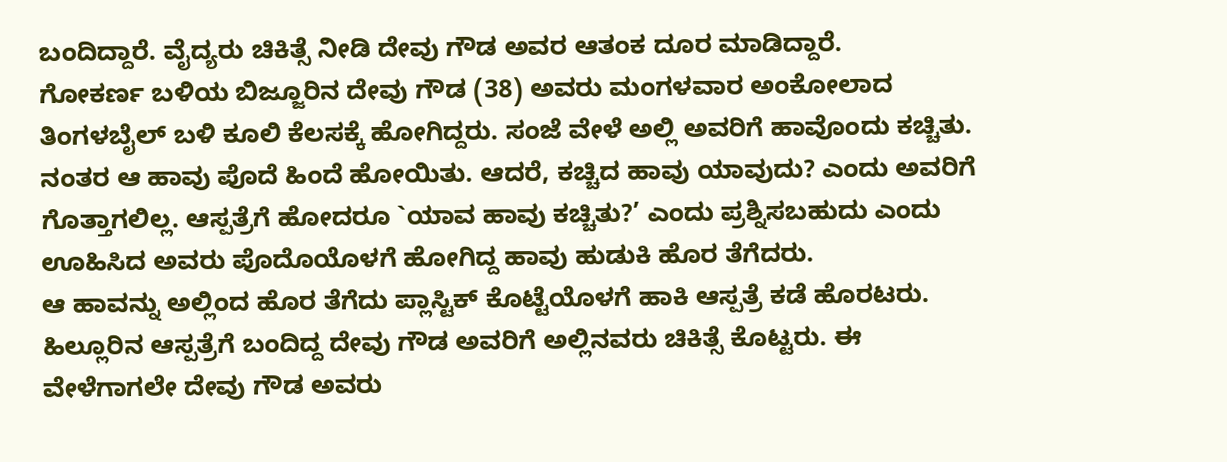ಬಂದಿದ್ದಾರೆ. ವೈದ್ಯರು ಚಿಕಿತ್ಸೆ ನೀಡಿ ದೇವು ಗೌಡ ಅವರ ಆತಂಕ ದೂರ ಮಾಡಿದ್ದಾರೆ.
ಗೋಕರ್ಣ ಬಳಿಯ ಬಿಜ್ಜೂರಿನ ದೇವು ಗೌಡ (38) ಅವರು ಮಂಗಳವಾರ ಅಂಕೋಲಾದ ತಿಂಗಳಬೈಲ್ ಬಳಿ ಕೂಲಿ ಕೆಲಸಕ್ಕೆ ಹೋಗಿದ್ದರು. ಸಂಜೆ ವೇಳೆ ಅಲ್ಲಿ ಅವರಿಗೆ ಹಾವೊಂದು ಕಚ್ಚಿತು. ನಂತರ ಆ ಹಾವು ಪೊದೆ ಹಿಂದೆ ಹೋಯಿತು. ಆದರೆ, ಕಚ್ಚಿದ ಹಾವು ಯಾವುದು? ಎಂದು ಅವರಿಗೆ ಗೊತ್ತಾಗಲಿಲ್ಲ. ಆಸ್ಪತ್ರೆಗೆ ಹೋದರೂ `ಯಾವ ಹಾವು ಕಚ್ಚಿತು?’ ಎಂದು ಪ್ರಶ್ನಿಸಬಹುದು ಎಂದು ಊಹಿಸಿದ ಅವರು ಪೊದೊಯೊಳಗೆ ಹೋಗಿದ್ದ ಹಾವು ಹುಡುಕಿ ಹೊರ ತೆಗೆದರು.
ಆ ಹಾವನ್ನು ಅಲ್ಲಿಂದ ಹೊರ ತೆಗೆದು ಪ್ಲಾಸ್ಟಿಕ್ ಕೊಟ್ಟೆಯೊಳಗೆ ಹಾಕಿ ಆಸ್ಪತ್ರೆ ಕಡೆ ಹೊರಟರು. ಹಿಲ್ಲೂರಿನ ಆಸ್ಪತ್ರೆಗೆ ಬಂದಿದ್ದ ದೇವು ಗೌಡ ಅವರಿಗೆ ಅಲ್ಲಿನವರು ಚಿಕಿತ್ಸೆ ಕೊಟ್ಟರು. ಈ ವೇಳೆಗಾಗಲೇ ದೇವು ಗೌಡ ಅವರು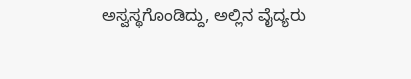ಅಸ್ವಸ್ಥಗೊಂಡಿದ್ದು, ಅಲ್ಲಿನ ವೈದ್ಯರು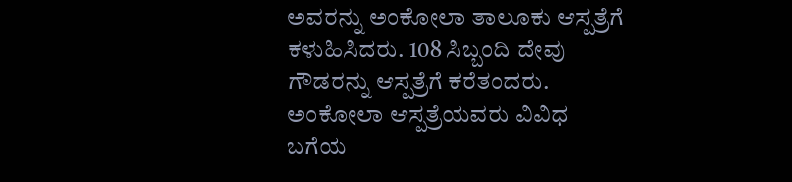ಅವರನ್ನು ಅಂಕೋಲಾ ತಾಲೂಕು ಆಸ್ಪತ್ರೆಗೆ ಕಳುಹಿಸಿದರು. 108 ಸಿಬ್ಬಂದಿ ದೇವು ಗೌಡರನ್ನು ಆಸ್ಪತ್ರೆಗೆ ಕರೆತಂದರು. ಅಂಕೋಲಾ ಆಸ್ಪತ್ರೆಯವರು ವಿವಿಧ ಬಗೆಯ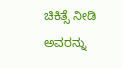ಚಿಕಿತ್ಸೆ ನೀಡಿ ಅವರನ್ನು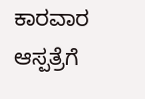ಕಾರವಾರ ಆಸ್ಪತ್ರೆಗೆ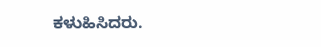ಕಳುಹಿಸಿದರು.